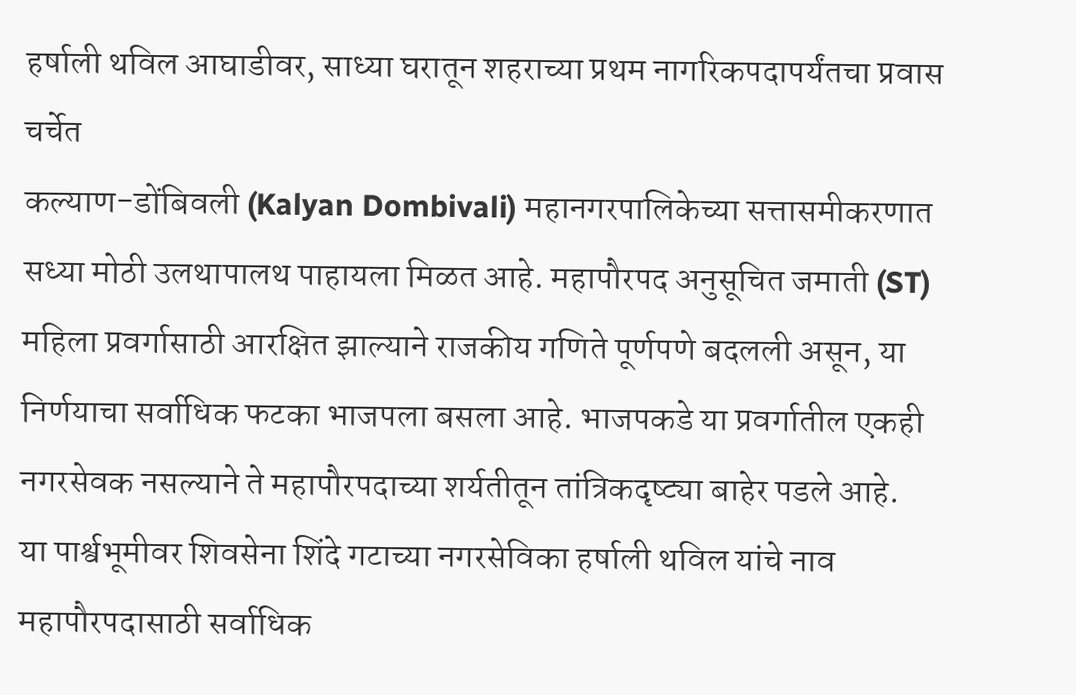हर्षाली थविल आघाडीवर, साध्या घरातून शहराच्या प्रथम नागरिकपदापर्यंतचा प्रवास चर्चेत
कल्याण-डोंबिवली (Kalyan Dombivali) महानगरपालिकेच्या सत्तासमीकरणात सध्या मोठी उलथापालथ पाहायला मिळत आहे. महापौरपद अनुसूचित जमाती (ST) महिला प्रवर्गासाठी आरक्षित झाल्याने राजकीय गणिते पूर्णपणे बदलली असून, या निर्णयाचा सर्वाधिक फटका भाजपला बसला आहे. भाजपकडे या प्रवर्गातील एकही नगरसेवक नसल्याने ते महापौरपदाच्या शर्यतीतून तांत्रिकदृष्ट्या बाहेर पडले आहे.
या पार्श्वभूमीवर शिवसेना शिंदे गटाच्या नगरसेविका हर्षाली थविल यांचे नाव महापौरपदासाठी सर्वाधिक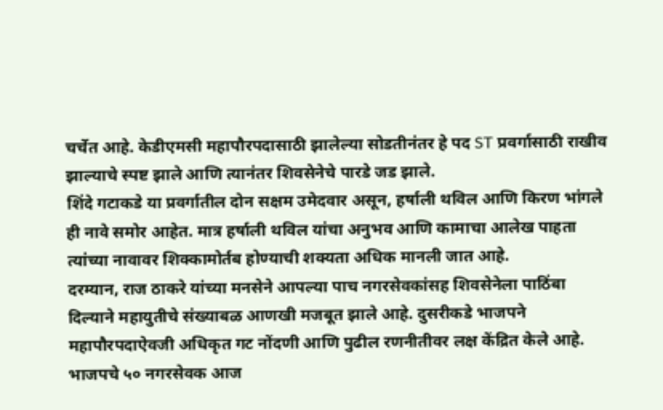चर्चेत आहे. केडीएमसी महापौरपदासाठी झालेल्या सोडतीनंतर हे पद ST प्रवर्गासाठी राखीव झाल्याचे स्पष्ट झाले आणि त्यानंतर शिवसेनेचे पारडे जड झाले.
शिंदे गटाकडे या प्रवर्गातील दोन सक्षम उमेदवार असून, हर्षाली थविल आणि किरण भांगले ही नावे समोर आहेत. मात्र हर्षाली थविल यांचा अनुभव आणि कामाचा आलेख पाहता त्यांच्या नावावर शिक्कामोर्तब होण्याची शक्यता अधिक मानली जात आहे.
दरम्यान, राज ठाकरे यांच्या मनसेने आपल्या पाच नगरसेवकांसह शिवसेनेला पाठिंबा दिल्याने महायुतीचे संख्याबळ आणखी मजबूत झाले आहे. दुसरीकडे भाजपने महापौरपदाऐवजी अधिकृत गट नोंदणी आणि पुढील रणनीतीवर लक्ष केंद्रित केले आहे. भाजपचे ५० नगरसेवक आज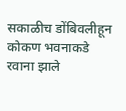सकाळीच डोंबिवलीहून कोकण भवनाकडे रवाना झाले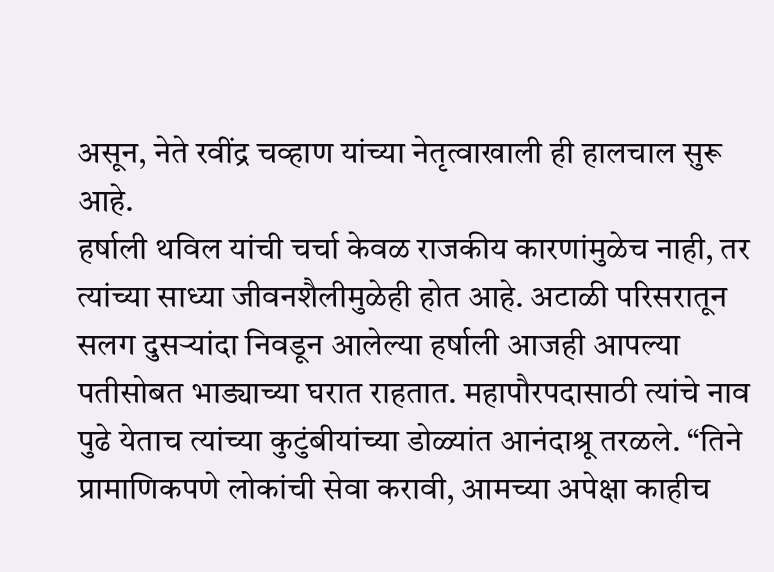असून, नेते रवींद्र चव्हाण यांच्या नेतृत्वाखाली ही हालचाल सुरू आहे.
हर्षाली थविल यांची चर्चा केवळ राजकीय कारणांमुळेच नाही, तर त्यांच्या साध्या जीवनशैलीमुळेही होत आहे. अटाळी परिसरातून सलग दुसऱ्यांदा निवडून आलेल्या हर्षाली आजही आपल्या पतीसोबत भाड्याच्या घरात राहतात. महापौरपदासाठी त्यांचे नाव पुढे येताच त्यांच्या कुटुंबीयांच्या डोळ्यांत आनंदाश्रू तरळले. “तिने प्रामाणिकपणे लोकांची सेवा करावी, आमच्या अपेक्षा काहीच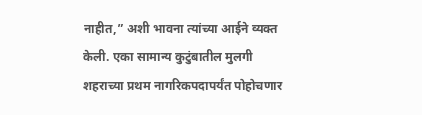नाहीत,” अशी भावना त्यांच्या आईने व्यक्त केली. एका सामान्य कुटुंबातील मुलगी शहराच्या प्रथम नागरिकपदापर्यंत पोहोचणार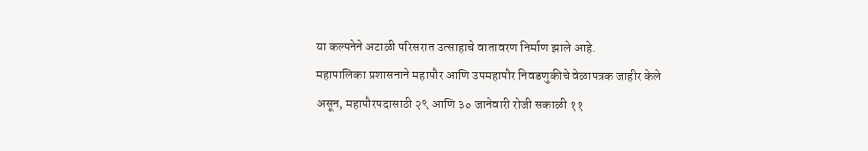या कल्पनेने अटाळी परिसरात उत्साहाचे वातावरण निर्माण झाले आहे.
महापालिका प्रशासनाने महापौर आणि उपमहापौर निवडणुकीचे वेळापत्रक जाहीर केले असून, महापौरपदासाठी २९ आणि ३० जानेवारी रोजी सकाळी ११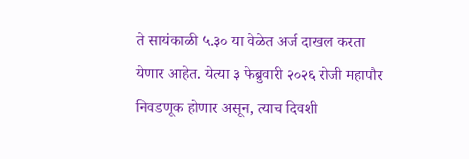ते सायंकाळी ५.३० या वेळेत अर्ज दाखल करता येणार आहेत. येत्या ३ फेब्रुवारी २०२६ रोजी महापौर निवडणूक होणार असून, त्याच दिवशी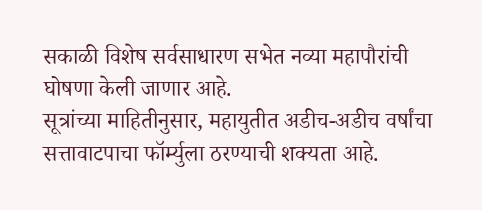सकाळी विशेष सर्वसाधारण सभेत नव्या महापौरांची घोषणा केली जाणार आहे.
सूत्रांच्या माहितीनुसार, महायुतीत अडीच-अडीच वर्षांचा सत्तावाटपाचा फॉर्म्युला ठरण्याची शक्यता आहे.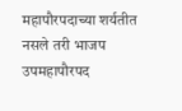महापौरपदाच्या शर्यतीत नसले तरी भाजप उपमहापौरपद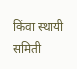किंवा स्थायी समिती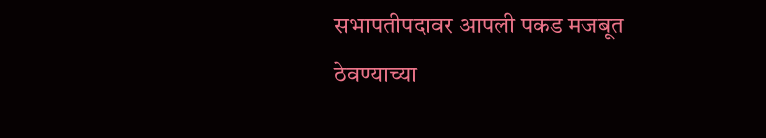सभापतीपदावर आपली पकड मजबूत ठेवण्याच्या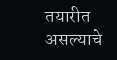तयारीत असल्याचे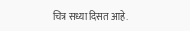चित्र सध्या दिसत आहे.